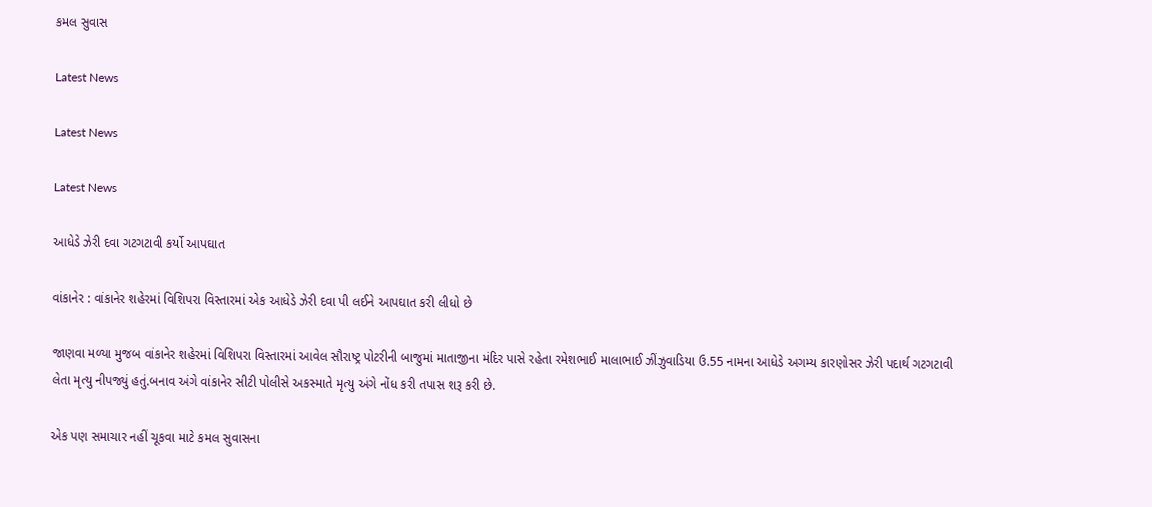કમલ સુવાસ

Latest News

Latest News

Latest News

આધેડે ઝેરી દવા ગટગટાવી કર્યો આપઘાત

વાંકાનેર : વાંકાનેર શહેરમાં વિશિપરા વિસ્તારમાં એક આધેડે ઝેરી દવા પી લઈને આપઘાત કરી લીધો છે

જાણવા મળ્યા મુજબ વાંકાનેર શહેરમાં વિશિપરા વિસ્તારમાં આવેલ સૌરાષ્ટ્ર પોટરીની બાજુમાં માતાજીના મંદિર પાસે રહેતા રમેશભાઈ માલાભાઈ ઝીંઝુવાડિયા ઉ.55 નામના આધેડે અગમ્ય કારણોસર ઝેરી પદાર્થ ગટગટાવી લેતા મૃત્યુ નીપજ્યું હતું.બનાવ અંગે વાંકાનેર સીટી પોલીસે અકસ્માતે મૃત્યુ અંગે નોંધ કરી તપાસ શરૂ કરી છે.

એક પણ સમાચાર નહીં ચૂકવા માટે કમલ સુવાસના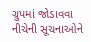ગ્રુપમાં જોડાવવા નીચેની સૂચનાઓને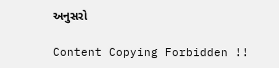અનુસરો

Content Copying Forbidden !!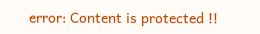error: Content is protected !!